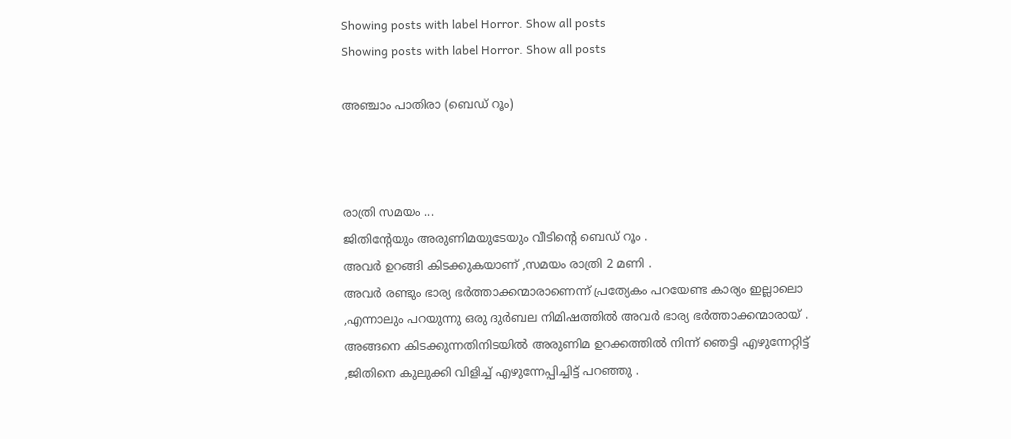Showing posts with label Horror. Show all posts
Showing posts with label Horror. Show all posts

അഞ്ചാം പാതിരാ (ബെഡ് റൂം)



രാത്രി സമയം ...
ജിതിൻ്റേയും അരുണിമയുടേയും വീടിൻ്റെ ബെഡ് റൂം .
അവർ ഉറങ്ങി കിടക്കുകയാണ് ,സമയം രാത്രി 2 മണി .
അവർ രണ്ടും ഭാര്യ ഭർത്താക്കന്മാരാണെന്ന് പ്രത്യേകം പറയേണ്ട കാര്യം ഇല്ലാലൊ ,എന്നാലും പറയുന്നു ഒരു ദുർബല നിമിഷത്തിൽ അവർ ഭാര്യ ഭർത്താക്കന്മാരായ് .
അങ്ങനെ കിടക്കുന്നതിനിടയിൽ അരുണിമ ഉറക്കത്തിൽ നിന്ന് ഞെട്ടി എഴുന്നേറ്റിട്ട് ,ജിതിനെ കുലുക്കി വിളിച്ച് എഴുന്നേപ്പിച്ചിട്ട് പറഞ്ഞു .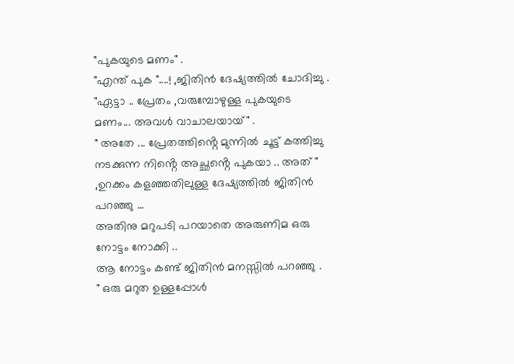"പുകയുടെ മണം" .
"എന്ത് പുക "....! ,ജിതിൻ ദേഷ്യത്തിൽ ചോദിച്ചു .
"ഏട്ടാ .. പ്രേതം ,വരുമ്പോഴുള്ള പുകയുടെ മണം... അവൾ വാചാലയായ്" .
" അതേ ... പ്രേതത്തിൻ്റെ മുന്നിൽ ചൂട്ട് കത്തിച്ചു നടക്കുന്ന നിൻ്റെ അച്ഛൻ്റെ പുകയാ .. അത് " ,ഉറക്കം കളഞ്ഞതിലുള്ള ദേഷ്യത്തിൽ ജിതിൻ പറഞ്ഞു ...
അതിനു മറുപടി പറയാതെ അരുണിമ ഒരു നോട്ടം നോക്കി ..
ആ നോട്ടം കണ്ട് ജിതിൻ മനസ്സിൽ പറഞ്ഞു .
" ഒരു മറുത ഉള്ളപ്പോൾ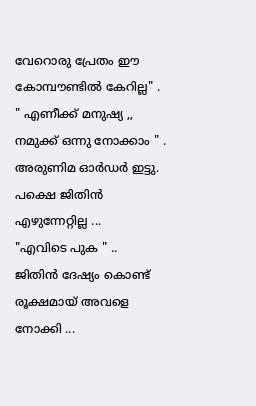വേറൊരു പ്രേതം ഈ കോമ്പൗണ്ടിൽ കേറില്ല" .
" എണീക്ക് മനുഷ്യ ,, നമുക്ക് ഒന്നു നോക്കാം " .
അരുണിമ ഓർഡർ ഇട്ടു.
പക്ഷെ ജിതിൻ എഴുന്നേറ്റില്ല ...
"എവിടെ പുക " ..
ജിതിൻ ദേഷ്യം കൊണ്ട് രൂക്ഷമായ് അവളെ നോക്കി ...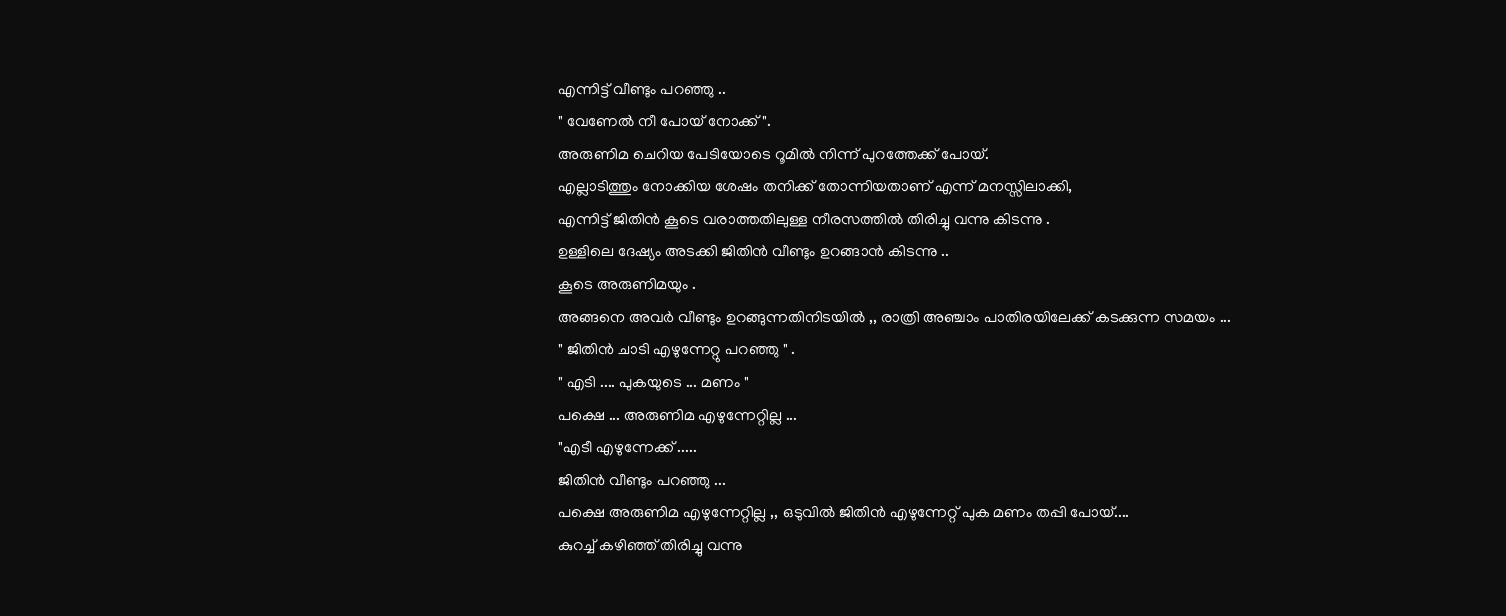എന്നിട്ട് വീണ്ടും പറഞ്ഞു ..
" വേണേൽ നീ പോയ് നോക്ക് ".
അരുണിമ ചെറിയ പേടിയോടെ റൂമിൽ നിന്ന് പുറത്തേക്ക് പോയ്.
എല്ലാടിത്തും നോക്കിയ ശേഷം തനിക്ക് തോന്നിയതാണ് എന്ന് മനസ്സിലാക്കി,
എന്നിട്ട് ജിതിൻ കൂടെ വരാത്തതിലുള്ള നീരസത്തിൽ തിരിച്ചു വന്നു കിടന്നു .
ഉള്ളിലെ ദേഷ്യം അടക്കി ജിതിൻ വീണ്ടും ഉറങ്ങാൻ കിടന്നു ..
കൂടെ അരുണിമയും .
അങ്ങനെ അവർ വീണ്ടും ഉറങ്ങുന്നതിനിടയിൽ ,, രാത്രി അഞ്ചാം പാതിരയിലേക്ക് കടക്കുന്ന സമയം ...
" ജിതിൻ ചാടി എഴുന്നേറ്റു പറഞ്ഞു " .
" എടി .... പുകയുടെ ... മണം "
പക്ഷെ ... അരുണിമ എഴുന്നേറ്റില്ല ...
"എടീ എഴുന്നേക്ക് .....
ജിതിൻ വീണ്ടും പറഞ്ഞു ...
പക്ഷെ അരുണിമ എഴുന്നേറ്റില്ല ,, ഒടുവിൽ ജിതിൻ എഴുന്നേറ്റ് പുക മണം തപ്പി പോയ്....
കുറച്ച് കഴിഞ്ഞ് തിരിച്ചു വന്നു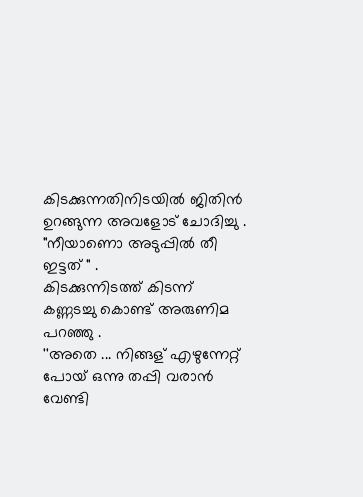കിടക്കുന്നതിനിടയിൽ ജിതിൻ ഉറങ്ങുന്ന അവളോട് ചോദിച്ചു .
"നീയാണൊ അടുപ്പിൽ തീ ഇട്ടത് " .
കിടക്കുന്നിടത്ത് കിടന്ന് കണ്ണടച്ചു കൊണ്ട് അരുണിമ പറഞ്ഞു .
''അതെ ... നിങ്ങള് എഴുന്നേറ്റ് പോയ് ഒന്നു തപ്പി വരാൻ വേണ്ടി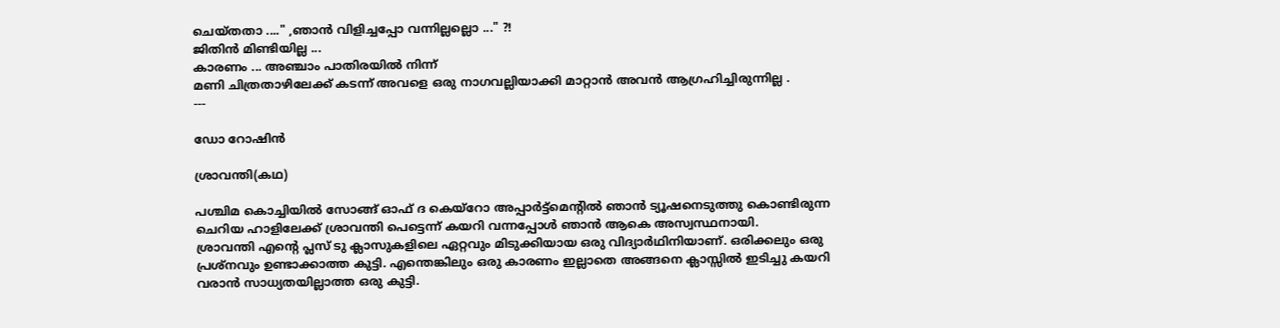ചെയ്തതാ ...." ,ഞാൻ വിളിച്ചപ്പോ വന്നില്ലല്ലൊ ..." ?!
ജിതിൻ മിണ്ടിയില്ല ...
കാരണം ... അഞ്ചാം പാതിരയിൽ നിന്ന്
മണി ചിത്രതാഴിലേക്ക് കടന്ന് അവളെ ഒരു നാഗവല്ലിയാക്കി മാറ്റാൻ അവൻ ആഗ്രഹിച്ചിരുന്നില്ല .
---

ഡോ റോഷിൻ

ശ്രാവന്തി(കഥ)

പശ്ചിമ കൊച്ചിയിൽ സോങ്ങ് ഓഫ് ദ കെയ്റോ അപ്പാർട്ട്മെന്റിൽ ഞാൻ ട്യൂഷനെടുത്തു കൊണ്ടിരുന്ന ചെറിയ ഹാളിലേക്ക് ശ്രാവന്തി പെട്ടെന്ന് കയറി വന്നപ്പോൾ ഞാൻ ആകെ അസ്വസ്ഥനായി.
ശ്രാവന്തി എന്റെ പ്ലസ് ടു ക്ലാസുകളിലെ ഏറ്റവും മിടുക്കിയായ ഒരു വിദ്യാർഥിനിയാണ്. ഒരിക്കലും ഒരു പ്രശ്നവും ഉണ്ടാക്കാത്ത കുട്ടി. എന്തെങ്കിലും ഒരു കാരണം ഇല്ലാതെ അങ്ങനെ ക്ലാസ്സിൽ ഇടിച്ചു കയറി വരാൻ സാധ്യതയില്ലാത്ത ഒരു കുട്ടി.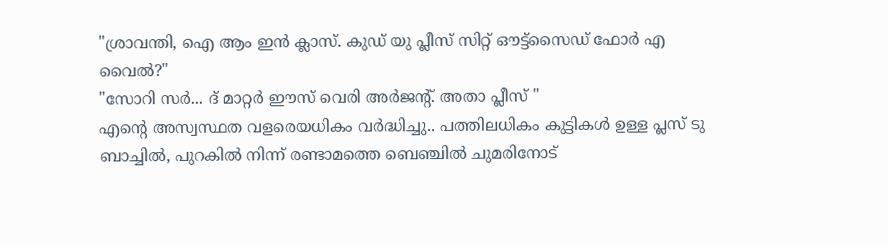"ശ്രാവന്തി, ഐ ആം ഇൻ ക്ലാസ്. കുഡ് യു പ്ലീസ് സിറ്റ് ഔട്ട്സൈഡ് ഫോർ എ വൈൽ?"
"സോറി സർ... ദ്‌ മാറ്റർ ഈസ് വെരി അർജന്റ്‌. അതാ പ്ലീസ്‌ "
എന്റെ അസ്വസ്ഥത വളരെയധികം വർദ്ധിച്ചു.. പത്തിലധികം കുട്ടികൾ ഉള്ള പ്ലസ് ടു ബാച്ചിൽ, പുറകിൽ നിന്ന് രണ്ടാമത്തെ ബെഞ്ചിൽ ചുമരിനോട്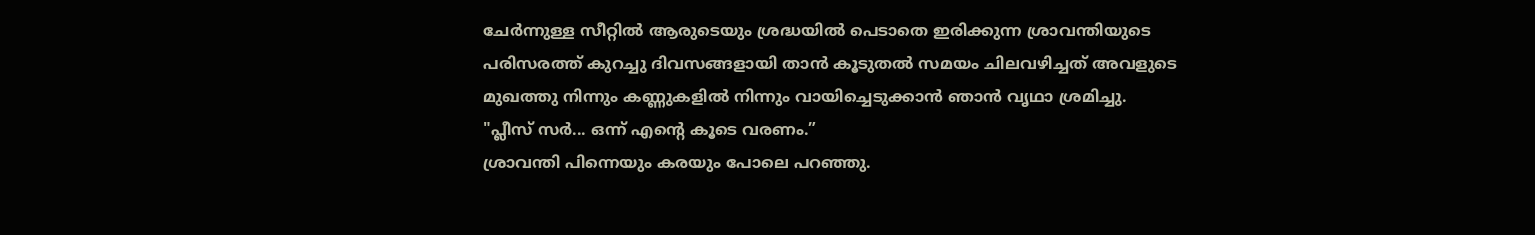ചേർന്നുള്ള സീറ്റിൽ ആരുടെയും ശ്രദ്ധയിൽ പെടാതെ ഇരിക്കുന്ന ശ്രാവന്തിയുടെ പരിസരത്ത് കുറച്ചു ദിവസങ്ങളായി താൻ കൂടുതൽ സമയം ചിലവഴിച്ചത് അവളുടെ മുഖത്തു നിന്നും കണ്ണുകളിൽ നിന്നും വായിച്ചെടുക്കാൻ ഞാൻ വൃഥാ ശ്രമിച്ചു.
"പ്ലീസ് സർ... ഒന്ന് എന്റെ കൂടെ വരണം.”
ശ്രാവന്തി പിന്നെയും കരയും പോലെ പറഞ്ഞു.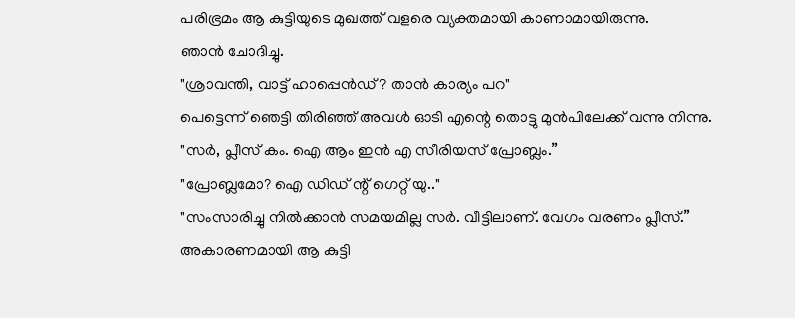പരിഭ്രമം ആ കുട്ടിയുടെ മുഖത്ത് വളരെ വ്യക്തമായി കാണാമായിരുന്നു.
ഞാൻ ചോദിച്ചു.
"ശ്രാവന്തി, വാട്ട് ഹാപ്പെൻഡ്? താൻ കാര്യം പറ"
പെട്ടെന്ന് ഞെട്ടി തിരിഞ്ഞ് അവൾ ഓടി എന്റെ തൊട്ടു മുൻപിലേക്ക് വന്നു നിന്നു.
"സർ, പ്ലീസ് കം. ഐ ആം ഇൻ എ സീരിയസ് പ്രോബ്ലം.”
"പ്രോബ്ലമോ? ഐ ഡിഡ് ന്റ് ഗെറ്റ് യു.."
"സംസാരിച്ചു നിൽക്കാൻ സമയമില്ല സർ. വീട്ടിലാണ്. വേഗം വരണം പ്ലീസ്.”
അകാരണമായി ആ കുട്ടി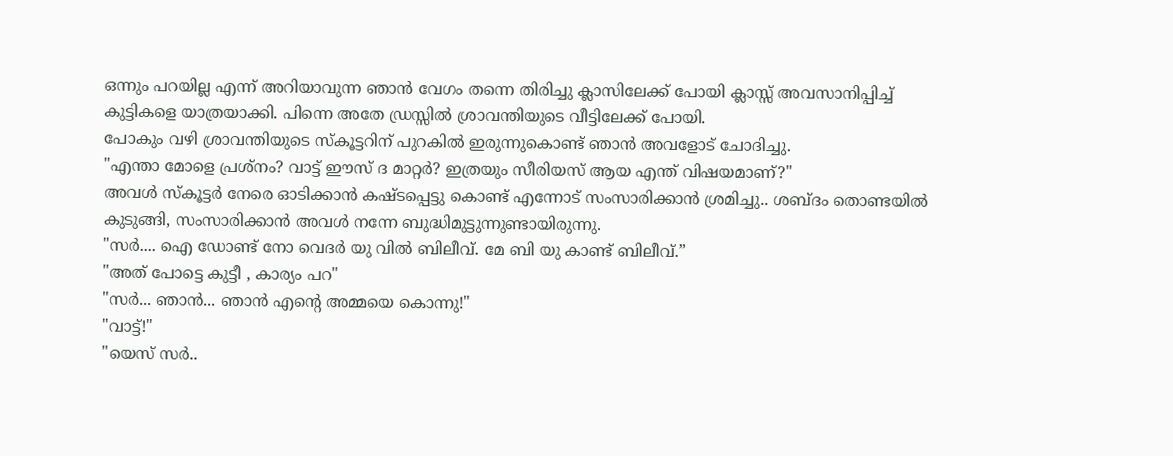ഒന്നും പറയില്ല എന്ന് അറിയാവുന്ന ഞാൻ വേഗം തന്നെ തിരിച്ചു ക്ലാസിലേക്ക് പോയി ക്ലാസ്സ് അവസാനിപ്പിച്ച് കുട്ടികളെ യാത്രയാക്കി. പിന്നെ അതേ ഡ്രസ്സിൽ ശ്രാവന്തിയുടെ വീട്ടിലേക്ക് പോയി.
പോകും വഴി ശ്രാവന്തിയുടെ സ്കൂട്ടറിന് പുറകിൽ ഇരുന്നുകൊണ്ട് ഞാൻ അവളോട് ചോദിച്ചു.
"എന്താ മോളെ പ്രശ്നം? വാട്ട് ഈസ് ദ മാറ്റർ? ഇത്രയും സീരിയസ് ആയ എന്ത് വിഷയമാണ്?"
അവൾ സ്കൂട്ടർ നേരെ ഓടിക്കാൻ കഷ്ടപ്പെട്ടു കൊണ്ട് എന്നോട് സംസാരിക്കാൻ ശ്രമിച്ചു.. ശബ്ദം തൊണ്ടയിൽ കുടുങ്ങി, സംസാരിക്കാൻ അവൾ നന്നേ ബുദ്ധിമുട്ടുന്നുണ്ടായിരുന്നു.
"സർ.... ഐ ഡോണ്ട് നോ വെദർ യു വിൽ ബിലീവ്. മേ ബി യു കാണ്ട് ബിലീവ്.”
"അത് പോട്ടെ കുട്ടീ , കാര്യം പറ"
"സർ... ഞാൻ... ഞാൻ എന്റെ അമ്മയെ കൊന്നു!"
"വാട്ട്‌!"
"യെസ് സർ..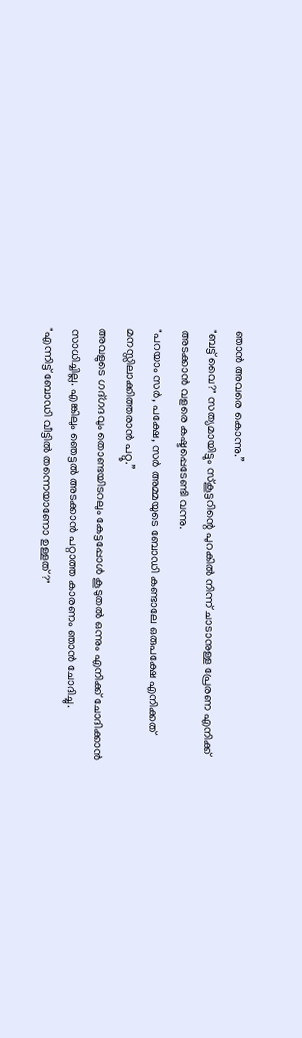ഞാൻ അവരെ കൊന്നു.”
"ബട്ട്‌ വൈ?" സത്യമായിട്ടും സ്കൂട്ടറിന്റെ പുറകിൽ നിന്ന് ചാടാനുള്ള പ്രേരണ എനിക്ക് അടക്കാൻ വളരെ കഷ്ടപ്പെടേണ്ടി വന്നു.
"പറയാം സർ, പക്ഷേ, സർ അമ്മയുടെ ബോഡി കണ്ടാലേ ഒരുപക്ഷേ എനിക്കത് മനസ്സിലാക്കിത്തരാൻ പറ്റൂ.”
അവളുടെ ഗദ്ഗദവും തൊണ്ടയിടറലും കേട്ടപ്പോൾ കൂടുതൽ ഒന്നും എനിക്ക് ചോദിക്കാൻ സാധിച്ചില്ല. എങ്കിലും ഞെട്ടൽ അടക്കാൻ പറ്റാത്ത കാരണം ഞാൻ ചോദിച്ചു.
"എന്നിട്ട് ബോഡി വീട്ടിൽ തന്നെയാണോ ഉള്ളത്?"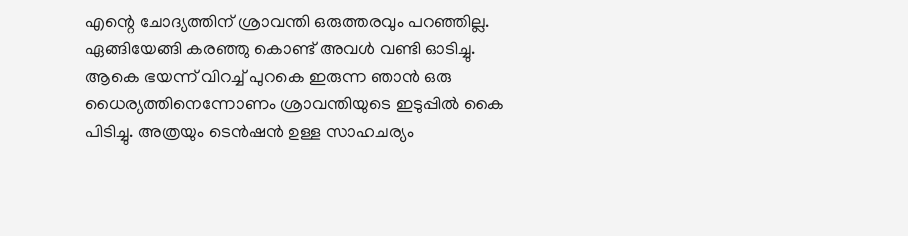എന്റെ ചോദ്യത്തിന് ശ്രാവന്തി ഒരുത്തരവും പറഞ്ഞില്ല. ഏങ്ങിയേങ്ങി കരഞ്ഞു കൊണ്ട് അവൾ വണ്ടി ഓടിച്ചു.
ആകെ ഭയന്ന് വിറച്ച് പുറകെ ഇരുന്ന ഞാൻ ഒരു ധൈര്യത്തിനെന്നോണം ശ്രാവന്തിയുടെ ഇടുപ്പിൽ കൈ പിടിച്ചു. അത്രയും ടെൻഷൻ ഉള്ള സാഹചര്യം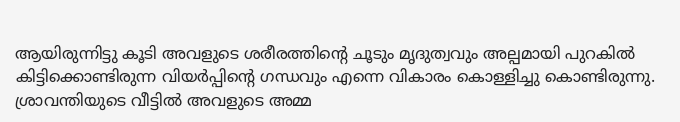ആയിരുന്നിട്ടു കൂടി അവളുടെ ശരീരത്തിന്റെ ചൂടും മൃദുത്വവും അല്പമായി പുറകിൽ കിട്ടിക്കൊണ്ടിരുന്ന വിയർപ്പിന്റെ ഗന്ധവും എന്നെ വികാരം കൊള്ളിച്ചു കൊണ്ടിരുന്നു.
ശ്രാവന്തിയുടെ വീട്ടിൽ അവളുടെ അമ്മ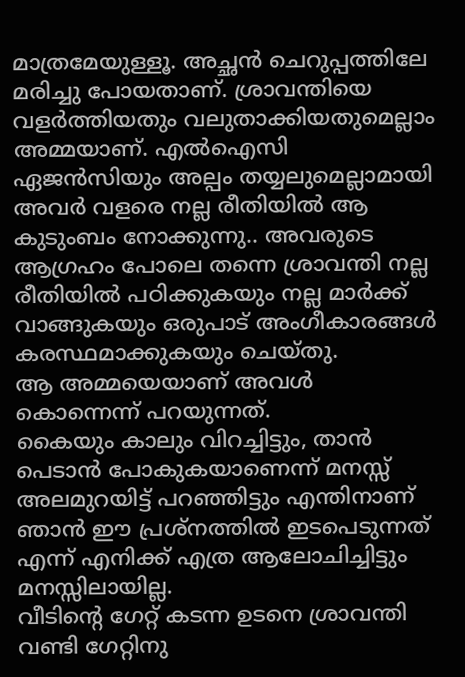മാത്രമേയുള്ളൂ. അച്ഛൻ ചെറുപ്പത്തിലേ മരിച്ചു പോയതാണ്. ശ്രാവന്തിയെ വളർത്തിയതും വലുതാക്കിയതുമെല്ലാം അമ്മയാണ്. എൽഐസി ഏജൻസിയും അല്പം തയ്യലുമെല്ലാമായി അവർ വളരെ നല്ല രീതിയിൽ ആ കുടുംബം നോക്കുന്നു.. അവരുടെ ആഗ്രഹം പോലെ തന്നെ ശ്രാവന്തി നല്ല രീതിയിൽ പഠിക്കുകയും നല്ല മാർക്ക് വാങ്ങുകയും ഒരുപാട് അംഗീകാരങ്ങൾ കരസ്ഥമാക്കുകയും ചെയ്തു.
ആ അമ്മയെയാണ് അവൾ കൊന്നെന്ന് പറയുന്നത്.
കൈയും കാലും വിറച്ചിട്ടും, താൻ പെടാൻ പോകുകയാണെന്ന് മനസ്സ് അലമുറയിട്ട് പറഞ്ഞിട്ടും എന്തിനാണ് ഞാൻ ഈ പ്രശ്നത്തിൽ ഇടപെടുന്നത് എന്ന് എനിക്ക് എത്ര ആലോചിച്ചിട്ടും മനസ്സിലായില്ല.
വീടിന്റെ ഗേറ്റ് കടന്ന ഉടനെ ശ്രാവന്തി വണ്ടി ഗേറ്റിനു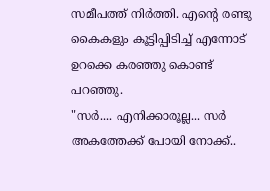സമീപത്ത് നിർത്തി. എന്റെ രണ്ടു കൈകളും കൂട്ടിപ്പിടിച്ച് എന്നോട് ഉറക്കെ കരഞ്ഞു കൊണ്ട് പറഞ്ഞു.
"സർ.... എനിക്കാരൂല്ല... സർ അകത്തേക്ക് പോയി നോക്ക്..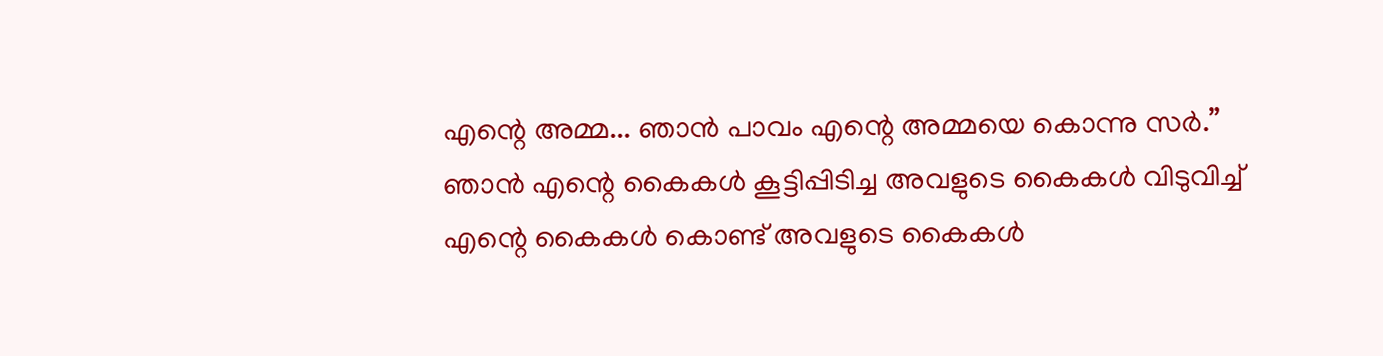എന്റെ അമ്മ... ഞാൻ പാവം എന്റെ അമ്മയെ കൊന്നു സർ.”
ഞാൻ എന്റെ കൈകൾ കൂട്ടിപ്പിടിച്ച അവളുടെ കൈകൾ വിടുവിച്ച് എന്റെ കൈകൾ കൊണ്ട് അവളുടെ കൈകൾ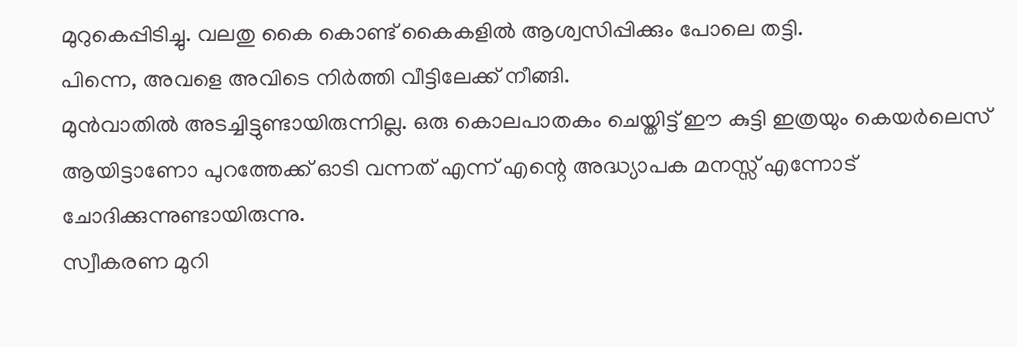മുറുകെപ്പിടിച്ചു. വലതു കൈ കൊണ്ട് കൈകളിൽ ആശ്വസിപ്പിക്കും പോലെ തട്ടി.
പിന്നെ, അവളെ അവിടെ നിർത്തി വീട്ടിലേക്ക് നീങ്ങി.
മുൻവാതിൽ അടച്ചിട്ടുണ്ടായിരുന്നില്ല. ഒരു കൊലപാതകം ചെയ്തിട്ട് ഈ കുട്ടി ഇത്രയും കെയർലെസ് ആയിട്ടാണോ പുറത്തേക്ക് ഓടി വന്നത് എന്ന് എന്റെ അദ്ധ്യാപക മനസ്സ് എന്നോട് ചോദിക്കുന്നുണ്ടായിരുന്നു.
സ്വീകരണ മുറി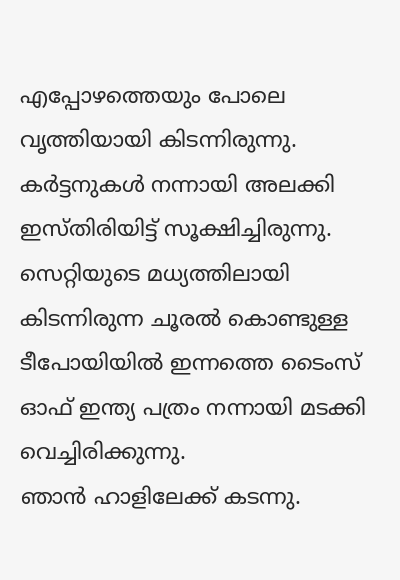എപ്പോഴത്തെയും പോലെ വൃത്തിയായി കിടന്നിരുന്നു. കർട്ടനുകൾ നന്നായി അലക്കി ഇസ്തിരിയിട്ട്‌ സൂക്ഷിച്ചിരുന്നു. സെറ്റിയുടെ മധ്യത്തിലായി കിടന്നിരുന്ന ചൂരൽ കൊണ്ടുള്ള ടീപോയിയിൽ ഇന്നത്തെ ടൈംസ് ഓഫ് ഇന്ത്യ പത്രം നന്നായി മടക്കി വെച്ചിരിക്കുന്നു.
ഞാൻ ഹാളിലേക്ക് കടന്നു.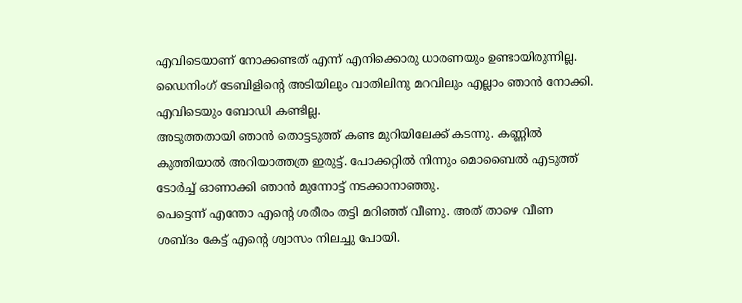എവിടെയാണ് നോക്കണ്ടത് എന്ന് എനിക്കൊരു ധാരണയും ഉണ്ടായിരുന്നില്ല. ഡൈനിംഗ് ടേബിളിന്റെ അടിയിലും വാതിലിനു മറവിലും എല്ലാം ഞാൻ നോക്കി. എവിടെയും ബോഡി കണ്ടില്ല.
അടുത്തതായി ഞാൻ തൊട്ടടുത്ത് കണ്ട മുറിയിലേക്ക് കടന്നു. കണ്ണിൽ കുത്തിയാൽ അറിയാത്തത്ര ഇരുട്ട്. പോക്കറ്റിൽ നിന്നും മൊബൈൽ എടുത്ത് ടോർച്ച് ഓണാക്കി ഞാൻ മുന്നോട്ട് നടക്കാനാഞ്ഞു.
പെട്ടെന്ന് എന്തോ എന്റെ ശരീരം തട്ടി മറിഞ്ഞ് വീണു. അത് താഴെ വീണ ശബ്ദം കേട്ട് എന്റെ ശ്വാസം നിലച്ചു പോയി.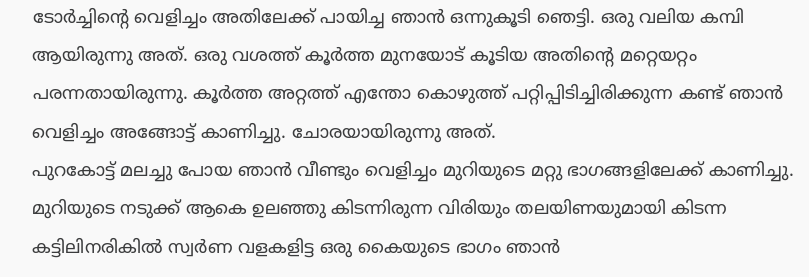ടോർച്ചിന്റെ വെളിച്ചം അതിലേക്ക് പായിച്ച ഞാൻ ഒന്നുകൂടി ഞെട്ടി. ഒരു വലിയ കമ്പി ആയിരുന്നു അത്. ഒരു വശത്ത് കൂർത്ത മുനയോട് കൂടിയ അതിന്റെ മറ്റെയറ്റം പരന്നതായിരുന്നു. കൂർത്ത അറ്റത്ത് എന്തോ കൊഴുത്ത് പറ്റിപ്പിടിച്ചിരിക്കുന്ന കണ്ട് ഞാൻ വെളിച്ചം അങ്ങോട്ട് കാണിച്ചു. ചോരയായിരുന്നു അത്.
പുറകോട്ട് മലച്ചു പോയ ഞാൻ വീണ്ടും വെളിച്ചം മുറിയുടെ മറ്റു ഭാഗങ്ങളിലേക്ക് കാണിച്ചു. മുറിയുടെ നടുക്ക് ആകെ ഉലഞ്ഞു കിടന്നിരുന്ന വിരിയും തലയിണയുമായി കിടന്ന കട്ടിലിനരികിൽ സ്വർണ വളകളിട്ട ഒരു കൈയുടെ ഭാഗം ഞാൻ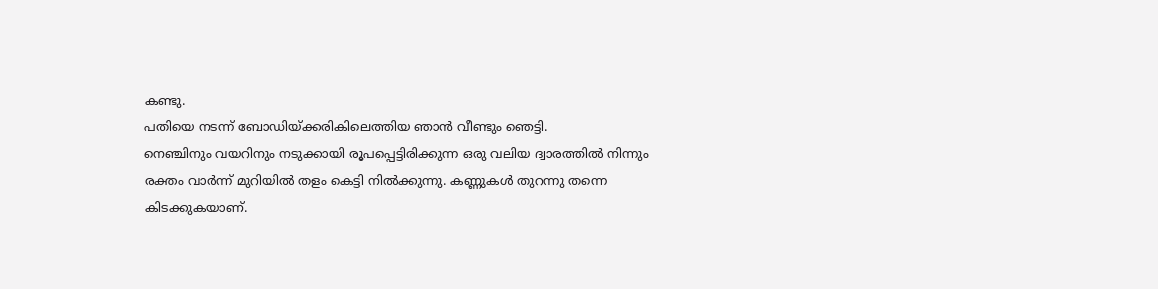കണ്ടു.
പതിയെ നടന്ന് ബോഡിയ്ക്കരികിലെത്തിയ ഞാൻ വീണ്ടും ഞെട്ടി.
നെഞ്ചിനും വയറിനും നടുക്കായി രൂപപ്പെട്ടിരിക്കുന്ന ഒരു വലിയ ദ്വാരത്തിൽ നിന്നും രക്തം വാർന്ന് മുറിയിൽ തളം കെട്ടി നിൽക്കുന്നു. കണ്ണുകൾ തുറന്നു തന്നെ കിടക്കുകയാണ്.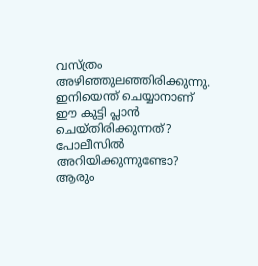വസ്ത്രം അഴിഞ്ഞുലഞ്ഞിരിക്കുന്നു.
ഇനിയെന്ത് ചെയ്യാനാണ് ഈ കുട്ടി പ്ലാൻ ചെയ്തിരിക്കുന്നത്? പോലീസിൽ അറിയിക്കുന്നുണ്ടോ? ആരും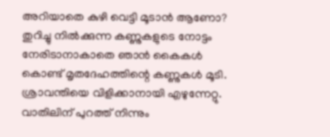അറിയാതെ കുഴി വെട്ടി മൂടാൻ ആണോ?
തുറിച്ചു നിൽക്കുന്ന കണ്ണുകളുടെ നോട്ടം നേരിടാനാകാതെ ഞാൻ കൈകൾ കൊണ്ട് മൃതദേഹത്തിന്റെ കണ്ണുകൾ മൂടി. ശ്രാവന്തിയെ വിളിക്കാനായി എഴുന്നേറ്റു. വാതിലിന് പുറത്ത് നിന്നും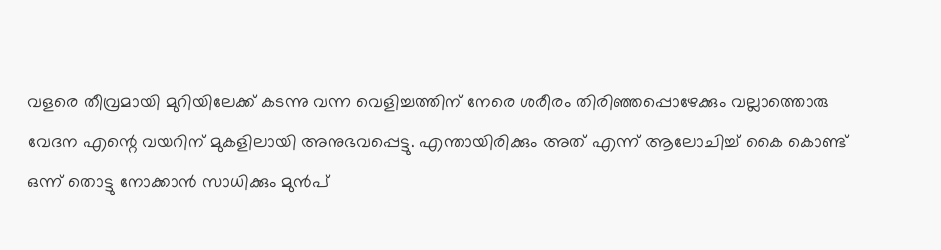വളരെ തീവ്രമായി മുറിയിലേക്ക് കടന്നു വന്ന വെളിച്ചത്തിന് നേരെ ശരീരം തിരിഞ്ഞപ്പൊഴേക്കും വല്ലാത്തൊരു വേദന എന്റെ വയറിന് മുകളിലായി അനുഭവപ്പെട്ടു. എന്തായിരിക്കും അത് എന്ന് ആലോചിച്ച് കൈ കൊണ്ട് ഒന്ന് തൊട്ടു നോക്കാൻ സാധിക്കും മുൻപ്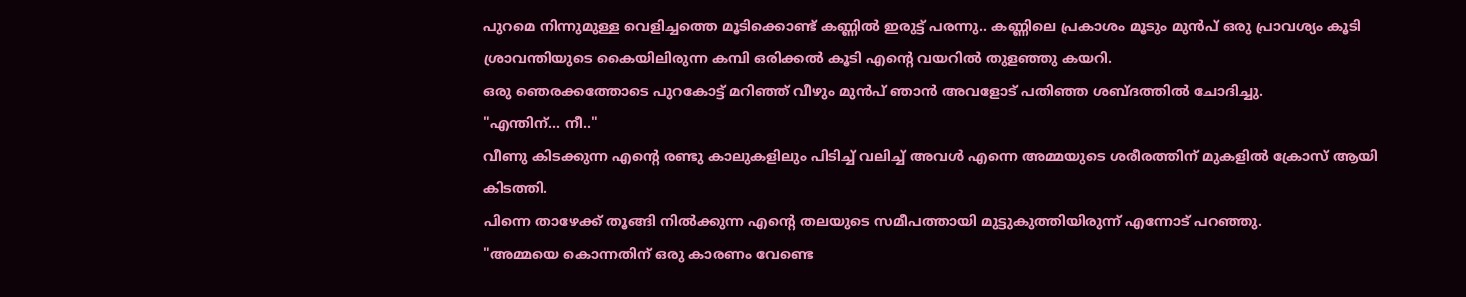പുറമെ നിന്നുമുള്ള വെളിച്ചത്തെ മൂടിക്കൊണ്ട് കണ്ണിൽ ഇരുട്ട് പരന്നു.. കണ്ണിലെ പ്രകാശം മൂടും മുൻപ് ഒരു പ്രാവശ്യം കൂടി ശ്രാവന്തിയുടെ കൈയിലിരുന്ന കമ്പി ഒരിക്കൽ കൂടി എന്റെ വയറിൽ തുളഞ്ഞു കയറി.
ഒരു ഞെരക്കത്തോടെ പുറകോട്ട് മറിഞ്ഞ് വീഴും മുൻപ് ഞാൻ അവളോട് പതിഞ്ഞ ശബ്ദത്തിൽ ചോദിച്ചു.
"എന്തിന്... നീ.."
വീണു കിടക്കുന്ന എന്റെ രണ്ടു കാലുകളിലും പിടിച്ച് വലിച്ച് അവൾ എന്നെ അമ്മയുടെ ശരീരത്തിന് മുകളിൽ ക്രോസ് ആയി കിടത്തി.
പിന്നെ താഴേക്ക് തൂങ്ങി നിൽക്കുന്ന എന്റെ തലയുടെ സമീപത്തായി മുട്ടുകുത്തിയിരുന്ന് എന്നോട് പറഞ്ഞു.
"അമ്മയെ കൊന്നതിന് ഒരു കാരണം വേണ്ടെ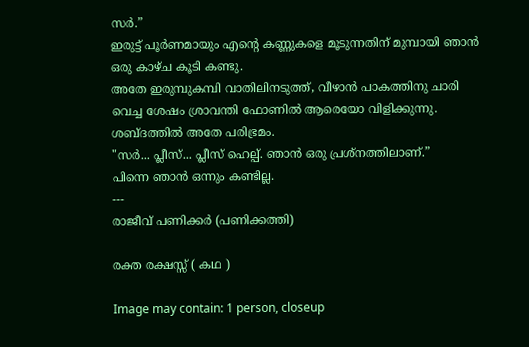സർ.”
ഇരുട്ട് പൂർണമായും എന്റെ കണ്ണുകളെ മൂടുന്നതിന് മുമ്പായി ഞാൻ ഒരു കാഴ്ച കൂടി കണ്ടു.
അതേ ഇരുമ്പുകമ്പി വാതിലിനടുത്ത്, വീഴാൻ പാകത്തിനു ചാരി വെച്ച ശേഷം ശ്രാവന്തി ഫോണിൽ ആരെയോ വിളിക്കുന്നു. ശബ്ദത്തിൽ അതേ പരിഭ്രമം.
"സർ... പ്ലീസ്... പ്ലീസ് ഹെല്പ്. ഞാൻ ഒരു പ്രശ്നത്തിലാണ്.”
പിന്നെ ഞാൻ ഒന്നും കണ്ടില്ല.
---
രാജീവ് പണിക്കർ (പണിക്കത്തി)

രക്ത രക്ഷസ്സ് ( കഥ )

Image may contain: 1 person, closeup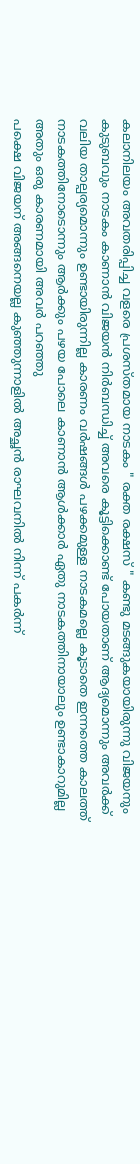കലാനിലയം അവതരിപ്പിച്ച വളരെ പ്രശസ്തമായ നാടകം " രക്ത രക്ഷസ് " കണ്ടു മടങ്ങുകയായിരുന്നു വിജയനും കുടുബവും നാടകം കാണാൻ വിജയൻ നിർബന്ധിച്ച് അവരെ കൂട്ടിക്കൊണ്ട് പോയതാണ് ആദ്യമൊന്നും അവർക്ക് വലിയ താല്പര്യമൊന്നും ഉണ്ടായിരുന്നില്ല കാരണം വർഷങ്ങൾ പഴക്കമുള്ള നാടകമല്ലെ കൂടാതെ ഇന്നത്തെ കാലത്ത് നാടകത്തിനോടൊന്നും ആർക്കും പഴയ പോലെ കാണാൻ ആൾക്കാർ ഏതു നാടകത്തിനായാലും ഉണ്ടാകാറുമില്ല അതും ഒരു കാരണമായി അവർ പറഞ്ഞു
പക്ഷെ വിജയന് അങ്ങനെയല്ല കുഞ്ഞുന്നാളിൽ അച്ഛൻ രാഘവനിൽ നിന്ന് പകർന്ന്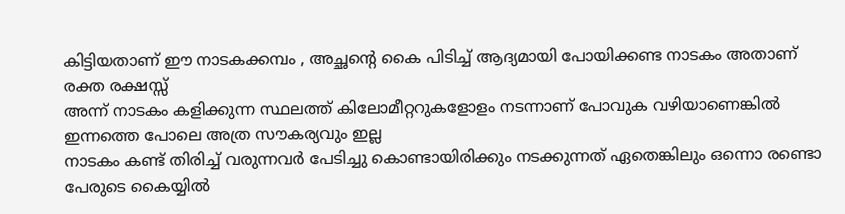കിട്ടിയതാണ് ഈ നാടകക്കമ്പം , അച്ഛന്റെ കൈ പിടിച്ച് ആദ്യമായി പോയിക്കണ്ട നാടകം അതാണ് രക്ത രക്ഷസ്സ്
അന്ന് നാടകം കളിക്കുന്ന സ്ഥലത്ത് കിലോമീറ്ററുകളോളം നടന്നാണ് പോവുക വഴിയാണെങ്കിൽ ഇന്നത്തെ പോലെ അത്ര സൗകര്യവും ഇല്ല
നാടകം കണ്ട് തിരിച്ച് വരുന്നവർ പേടിച്ചു കൊണ്ടായിരിക്കും നടക്കുന്നത് ഏതെങ്കിലും ഒന്നൊ രണ്ടൊ പേരുടെ കൈയ്യിൽ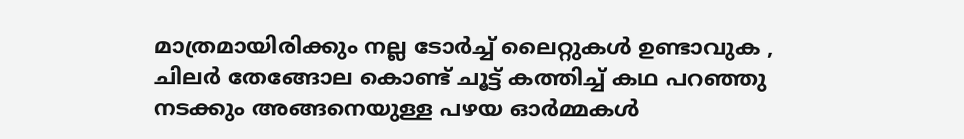മാത്രമായിരിക്കും നല്ല ടോർച്ച് ലൈറ്റുകൾ ഉണ്ടാവുക , ചിലർ തേങ്ങോല കൊണ്ട് ചൂട്ട് കത്തിച്ച് കഥ പറഞ്ഞു നടക്കും അങ്ങനെയുള്ള പഴയ ഓർമ്മകൾ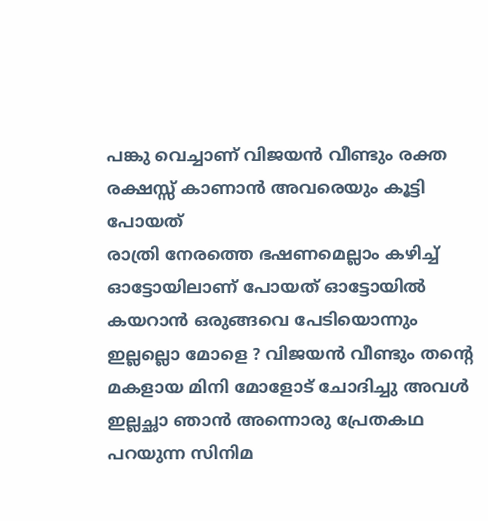പങ്കു വെച്ചാണ് വിജയൻ വീണ്ടും രക്ത രക്ഷസ്സ് കാണാൻ അവരെയും കൂട്ടി പോയത്
രാത്രി നേരത്തെ ഭഷണമെല്ലാം കഴിച്ച് ഓട്ടോയിലാണ് പോയത് ഓട്ടോയിൽ കയറാൻ ഒരുങ്ങവെ പേടിയൊന്നും ഇല്ലല്ലൊ മോളെ ? വിജയൻ വീണ്ടും തന്റെ മകളായ മിനി മോളോട് ചോദിച്ചു അവൾ ഇല്ലച്ഛാ ഞാൻ അന്നൊരു പ്രേതകഥ പറയുന്ന സിനിമ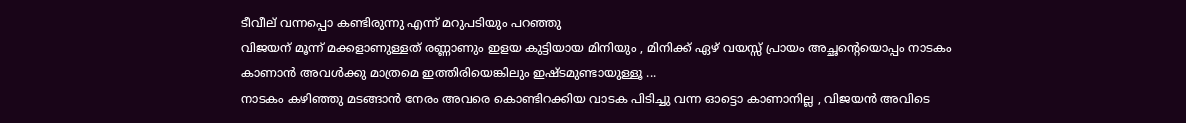ടീവീല് വന്നപ്പൊ കണ്ടിരുന്നു എന്ന് മറുപടിയും പറഞ്ഞു
വിജയന് മൂന്ന് മക്കളാണുള്ളത് രണ്ണാണും ഇളയ കുട്ടിയായ മിനിയും , മിനിക്ക് ഏഴ് വയസ്സ് പ്രായം അച്ഛന്റെയൊപ്പം നാടകം കാണാൻ അവൾക്കു മാത്രമെ ഇത്തിരിയെങ്കിലും ഇഷ്ടമുണ്ടായുള്ളൂ ...
നാടകം കഴിഞ്ഞു മടങ്ങാൻ നേരം അവരെ കൊണ്ടിറക്കിയ വാടക പിടിച്ചു വന്ന ഓട്ടൊ കാണാനില്ല , വിജയൻ അവിടെ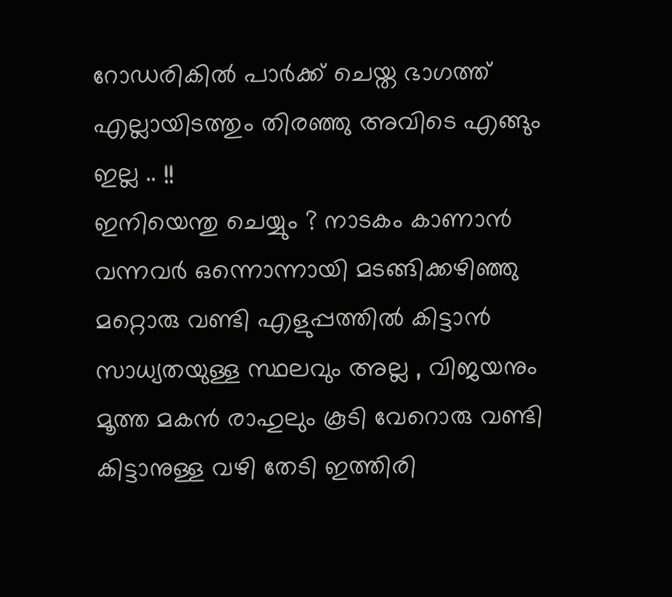റോഡരികിൽ പാർക്ക് ചെയ്ത ഭാഗത്ത് എല്ലായിടത്തും തിരഞ്ഞു അവിടെ എങ്ങും ഇല്ല .. !!
ഇനിയെന്തു ചെയ്യും ? നാടകം കാണാൻ വന്നവർ ഒന്നൊന്നായി മടങ്ങിക്കഴിഞ്ഞു മറ്റൊരു വണ്ടി എളുപ്പത്തിൽ കിട്ടാൻ സാധ്യതയുള്ള സ്ഥലവും അല്ല , വിജയനും മൂത്ത മകൻ രാഹുലും കൂടി വേറൊരു വണ്ടി കിട്ടാനുള്ള വഴി തേടി ഇത്തിരി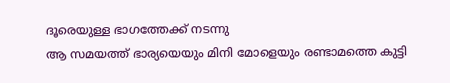ദൂരെയുള്ള ഭാഗത്തേക്ക് നടന്നു
ആ സമയത്ത് ഭാര്യയെയും മിനി മോളെയും രണ്ടാമത്തെ കുട്ടി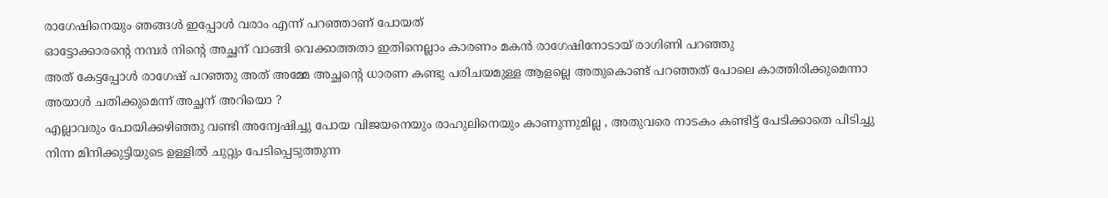രാഗേഷിനെയും ഞങ്ങൾ ഇപ്പോൾ വരാം എന്ന് പറഞ്ഞാണ് പോയത്
ഓട്ടോക്കാരന്റെ നമ്പർ നിന്റെ അച്ഛന് വാങ്ങി വെക്കാത്തതാ ഇതിനെല്ലാം കാരണം മകൻ രാഗേഷിനോടായ് രാഗിണി പറഞ്ഞു
അത് കേട്ടപ്പോൾ രാഗേഷ് പറഞ്ഞു അത് അമ്മേ അച്ഛന്റെ ധാരണ കണ്ടു പരിചയമുള്ള ആളല്ലെ അതുകൊണ്ട് പറഞ്ഞത് പോലെ കാത്തിരിക്കുമെന്നാ അയാൾ ചതിക്കുമെന്ന് അച്ഛന് അറിയൊ ?
എല്ലാവരും പോയിക്കഴിഞ്ഞു വണ്ടി അന്വേഷിച്ചു പോയ വിജയനെയും രാഹുലിനെയും കാണുന്നുമില്ല , അതുവരെ നാടകം കണ്ടിട്ട് പേടിക്കാതെ പിടിച്ചു നിന്ന മിനിക്കുട്ടിയുടെ ഉള്ളിൽ ചുറ്റും പേടിപ്പെടുത്തുന്ന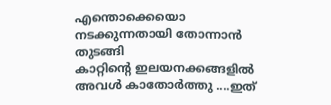എന്തൊക്കെയൊ നടക്കുന്നതായി തോന്നാൻ തുടങ്ങി
കാറ്റിന്റെ ഇലയനക്കങ്ങളിൽ അവൾ കാതോർത്തു ....ഇത്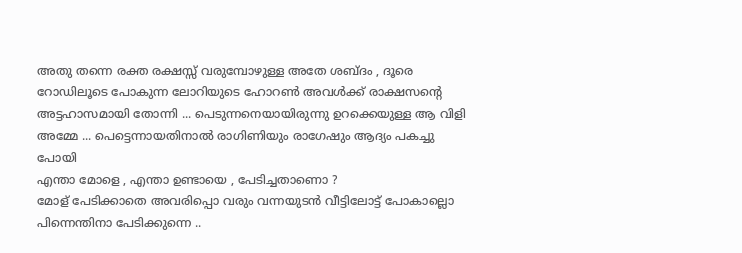അതു തന്നെ രക്ത രക്ഷസ്സ് വരുമ്പോഴുള്ള അതേ ശബ്ദം , ദൂരെ റോഡിലൂടെ പോകുന്ന ലോറിയുടെ ഹോറൺ അവൾക്ക് രാക്ഷസന്റെ അട്ടഹാസമായി തോന്നി ... പെടുന്നനെയായിരുന്നു ഉറക്കെയുള്ള ആ വിളി അമ്മേ ... പെട്ടെന്നായതിനാൽ രാഗിണിയും രാഗേഷും ആദ്യം പകച്ചു പോയി
എന്താ മോളെ , എന്താ ഉണ്ടായെ , പേടിച്ചതാണൊ ?
മോള് പേടിക്കാതെ അവരിപ്പൊ വരും വന്നയുടൻ വീട്ടിലോട്ട് പോകാല്ലൊ പിന്നെന്തിനാ പേടിക്കുന്നെ ..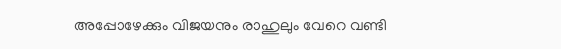അപ്പോഴേക്കും വിജയനും രാഹുലും വേറെ വണ്ടി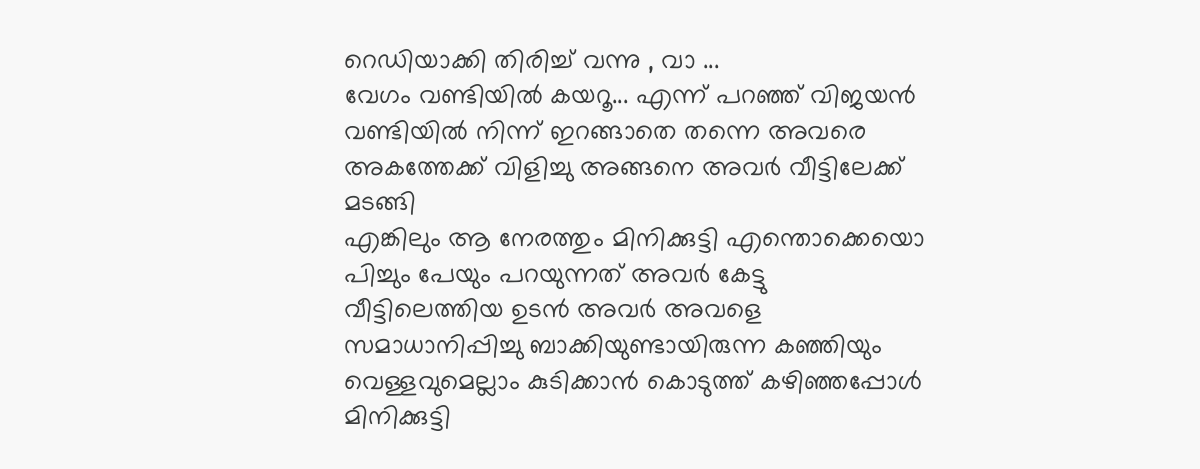റെഡിയാക്കി തിരിച്ച് വന്നു , വാ ...
വേഗം വണ്ടിയിൽ കയറൂ... എന്ന് പറഞ്ഞ് വിജയൻ വണ്ടിയിൽ നിന്ന് ഇറങ്ങാതെ തന്നെ അവരെ അകത്തേക്ക് വിളിച്ചു അങ്ങനെ അവർ വീട്ടിലേക്ക് മടങ്ങി
എങ്കിലും ആ നേരത്തും മിനിക്കുട്ടി എന്തൊക്കെയൊ പിച്ചും പേയും പറയുന്നത് അവർ കേട്ടു
വീട്ടിലെത്തിയ ഉടൻ അവർ അവളെ സമാധാനിപ്പിച്ചു ബാക്കിയുണ്ടായിരുന്ന കഞ്ഞിയും വെള്ളവുമെല്ലാം കുടിക്കാൻ കൊടുത്ത് കഴിഞ്ഞപ്പോൾ മിനിക്കുട്ടി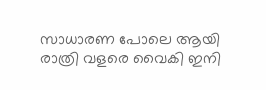സാധാരണ പോലെ ആയി
രാത്രി വളരെ വൈകി ഇനി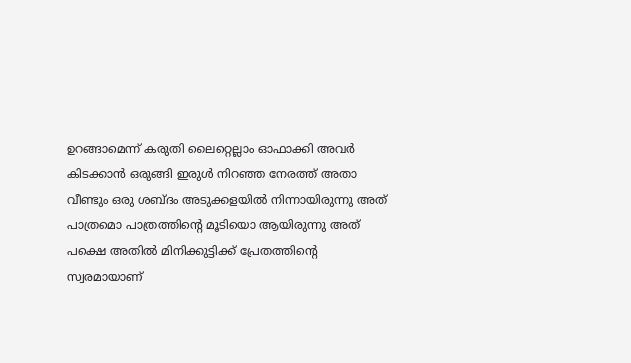ഉറങ്ങാമെന്ന് കരുതി ലൈറ്റെല്ലാം ഓഫാക്കി അവർ കിടക്കാൻ ഒരുങ്ങി ഇരുൾ നിറഞ്ഞ നേരത്ത് അതാ വീണ്ടും ഒരു ശബ്ദം അടുക്കളയിൽ നിന്നായിരുന്നു അത് പാത്രമൊ പാത്രത്തിന്റെ മൂടിയൊ ആയിരുന്നു അത്
പക്ഷെ അതിൽ മിനിക്കുട്ടിക്ക് പ്രേതത്തിന്റെ സ്വരമായാണ്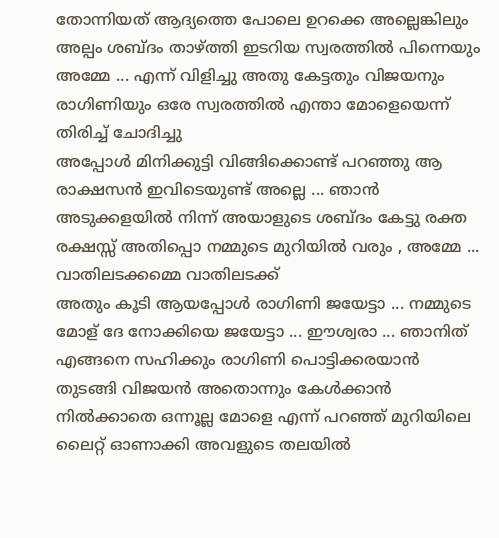തോന്നിയത് ആദ്യത്തെ പോലെ ഉറക്കെ അല്ലെങ്കിലും അല്പം ശബ്ദം താഴ്ത്തി ഇടറിയ സ്വരത്തിൽ പിന്നെയും അമ്മേ ... എന്ന് വിളിച്ചു അതു കേട്ടതും വിജയനും രാഗിണിയും ഒരേ സ്വരത്തിൽ എന്താ മോളെയെന്ന് തിരിച്ച് ചോദിച്ചു
അപ്പോൾ മിനിക്കുട്ടി വിങ്ങിക്കൊണ്ട് പറഞ്ഞു ആ രാക്ഷസൻ ഇവിടെയുണ്ട് അല്ലെ ... ഞാൻ അടുക്കളയിൽ നിന്ന് അയാളുടെ ശബ്ദം കേട്ടു രക്ത രക്ഷസ്സ് അതിപ്പൊ നമ്മുടെ മുറിയിൽ വരും , അമ്മേ ... വാതിലടക്കമ്മെ വാതിലടക്ക്
അതും കൂടി ആയപ്പോൾ രാഗിണി ജയേട്ടാ ... നമ്മുടെ മോള് ദേ നോക്കിയെ ജയേട്ടാ ... ഈശ്വരാ ... ഞാനിത് എങ്ങനെ സഹിക്കും രാഗിണി പൊട്ടിക്കരയാൻ തുടങ്ങി വിജയൻ അതൊന്നും കേൾക്കാൻ നിൽക്കാതെ ഒന്നൂല്ല മോളെ എന്ന് പറഞ്ഞ് മുറിയിലെ ലൈറ്റ് ഓണാക്കി അവളുടെ തലയിൽ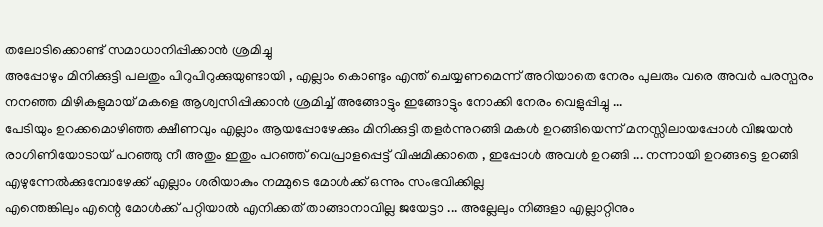തലോടിക്കൊണ്ട് സമാധാനിപ്പിക്കാൻ ശ്രമിച്ചു
അപ്പോഴും മിനിക്കുട്ടി പലതും പിറുപിറുക്കുയുണ്ടായി , എല്ലാം കൊണ്ടും എന്ത് ചെയ്യണമെന്ന് അറിയാതെ നേരം പുലരും വരെ അവർ പരസ്പരം നനഞ്ഞ മിഴികളുമായ് മകളെ ആശ്വസിപ്പിക്കാൻ ശ്രമിച്ച് അങ്ങോട്ടും ഇങ്ങോട്ടും നോക്കി നേരം വെളുപ്പിച്ചു ...
പേടിയും ഉറക്കമൊഴിഞ്ഞ ക്ഷീണവും എല്ലാം ആയപ്പോഴേക്കും മിനിക്കുട്ടി തളർന്നുറങ്ങി മകൾ ഉറങ്ങിയെന്ന് മനസ്സിലായപ്പോൾ വിജയൻ രാഗിണിയോടായ് പറഞ്ഞു നീ അതും ഇതും പറഞ്ഞ് വെപ്രാളപ്പെട്ട് വിഷമിക്കാതെ , ഇപ്പോൾ അവൾ ഉറങ്ങി ‌‌‌... നന്നായി ഉറങ്ങട്ടെ ഉറങ്ങി എഴുന്നേൽക്കുമ്പോഴേക്ക് എല്ലാം ശരിയാകും നമ്മുടെ മോൾക്ക് ഒന്നും സംഭവിക്കില്ല
എന്തെങ്കിലും എന്റെ മോൾക്ക് പറ്റിയാൽ എനിക്കത് താങ്ങാനാവില്ല ജയേട്ടാ ... അല്ലേലും നിങ്ങളാ എല്ലാറ്റിനും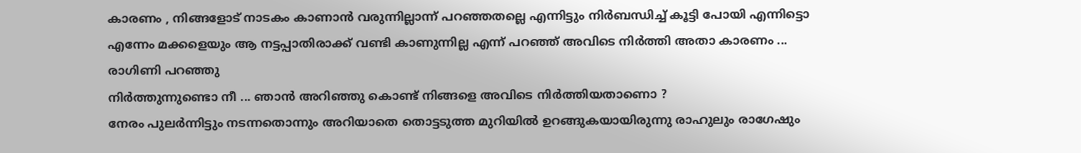കാരണം , നിങ്ങളോട് നാടകം കാണാൻ വരുന്നില്ലാന്ന് പറഞ്ഞതല്ലെ എന്നിട്ടും നിർബന്ധിച്ച് കൂട്ടി പോയി എന്നിട്ടൊ എന്നേം മക്കളെയും ആ നട്ടപ്പാതിരാക്ക് വണ്ടി കാണുന്നില്ല എന്ന് പറഞ്ഞ് അവിടെ നിർത്തി അതാ കാരണം ... രാഗിണി പറഞ്ഞു
നിർത്തുന്നുണ്ടൊ നീ ... ഞാൻ അറിഞ്ഞു കൊണ്ട് നിങ്ങളെ അവിടെ നിർത്തിയതാണൊ ?
നേരം പുലർന്നിട്ടും നടന്നതൊന്നും അറിയാതെ തൊട്ടടുത്ത മുറിയിൽ ഉറങ്ങുകയായിരുന്നു രാഹുലും രാഗേഷും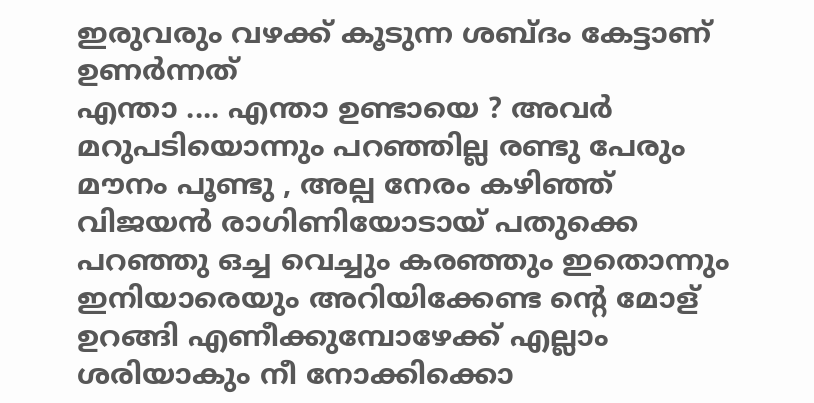ഇരുവരും വഴക്ക് കൂടുന്ന ശബ്ദം കേട്ടാണ് ഉണർന്നത്
എന്താ .... എന്താ ഉണ്ടായെ ? അവർ മറുപടിയൊന്നും പറഞ്ഞില്ല രണ്ടു പേരും മൗനം പൂണ്ടു , അല്പ നേരം കഴിഞ്ഞ് വിജയൻ രാഗിണിയോടായ് പതുക്കെ പറഞ്ഞു ഒച്ച വെച്ചും കരഞ്ഞും ഇതൊന്നും ഇനിയാരെയും അറിയിക്കേണ്ട ന്റെ മോള് ഉറങ്ങി എണീക്കുമ്പോഴേക്ക് എല്ലാം ശരിയാകും നീ നോക്കിക്കൊ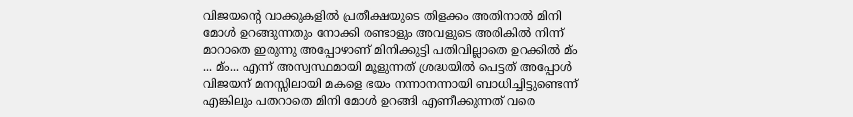വിജയന്റെ വാക്കുകളിൽ പ്രതീക്ഷയുടെ തിളക്കം അതിനാൽ മിനി മോൾ ഉറങ്ങുന്നതും നോക്കി രണ്ടാളും അവളുടെ അരികിൽ നിന്ന് മാറാതെ ഇരുന്നു അപ്പോഴാണ് മിനിക്കുട്ടി പതിവില്ലാതെ ഉറക്കിൽ മ്ം ... മ്ം... എന്ന് അസ്വസ്ഥമായി മൂളുന്നത് ശ്രദ്ധയിൽ പെട്ടത് അപ്പോൾ വിജയന് മനസ്സിലായി മകളെ ഭയം നന്നാനന്നായി ബാധിച്ചിട്ടുണ്ടെന്ന് എങ്കിലും പതറാതെ മിനി മോൾ ഉറങ്ങി എണീക്കുന്നത് വരെ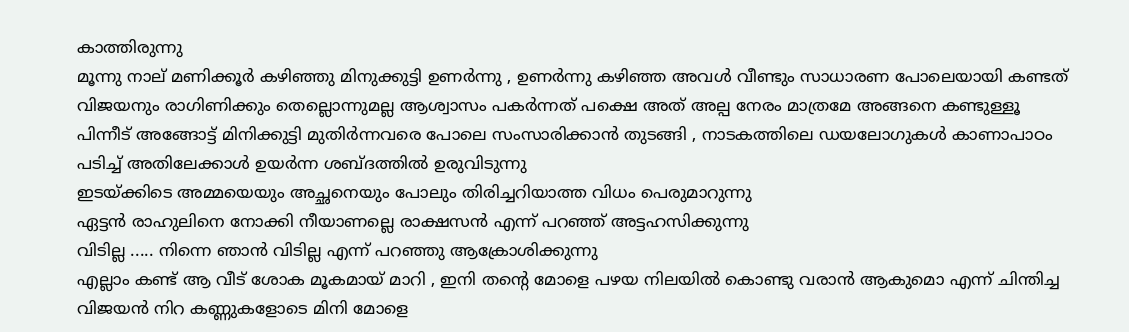കാത്തിരുന്നു
മൂന്നു നാല് മണിക്കൂർ കഴിഞ്ഞു മിനുക്കുട്ടി ഉണർന്നു , ഉണർന്നു കഴിഞ്ഞ അവൾ വീണ്ടും സാധാരണ പോലെയായി കണ്ടത് വിജയനും രാഗിണിക്കും തെല്ലൊന്നുമല്ല ആശ്വാസം പകർന്നത് പക്ഷെ അത് അല്പ നേരം മാത്രമേ അങ്ങനെ കണ്ടുള്ളൂ
പിന്നീട് അങ്ങോട്ട് മിനിക്കുട്ടി മുതിർന്നവരെ പോലെ സംസാരിക്കാൻ തുടങ്ങി , നാടകത്തിലെ ഡയലോഗുകൾ കാണാപാഠം പടിച്ച് അതിലേക്കാൾ ഉയർന്ന ശബ്ദത്തിൽ ഉരുവിടുന്നു
ഇടയ്ക്കിടെ അമ്മയെയും അച്ഛനെയും പോലും തിരിച്ചറിയാത്ത വിധം പെരുമാറുന്നു
ഏട്ടൻ രാഹുലിനെ നോക്കി നീയാണല്ലെ രാക്ഷസൻ എന്ന് പറഞ്ഞ് അട്ടഹസിക്കുന്നു
വിടില്ല ..... നിന്നെ ഞാൻ വിടില്ല എന്ന് പറഞ്ഞു ആക്രോശിക്കുന്നു
എല്ലാം കണ്ട് ആ വീട് ശോക മൂകമായ് മാറി , ഇനി തന്റെ മോളെ പഴയ നിലയിൽ കൊണ്ടു വരാൻ ആകുമൊ എന്ന് ചിന്തിച്ച വിജയൻ നിറ കണ്ണുകളോടെ മിനി മോളെ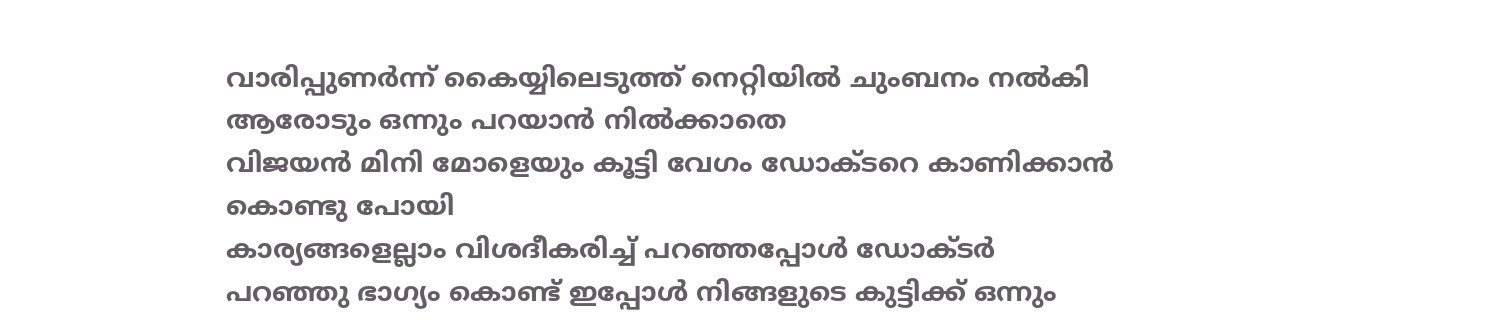വാരിപ്പുണർന്ന് കൈയ്യിലെടുത്ത് നെറ്റിയിൽ ചുംബനം നൽകി
ആരോടും ഒന്നും പറയാൻ നിൽക്കാതെ
വിജയൻ മിനി മോളെയും കൂട്ടി വേഗം ഡോക്ടറെ കാണിക്കാൻ കൊണ്ടു പോയി
കാര്യങ്ങളെല്ലാം വിശദീകരിച്ച് പറഞ്ഞപ്പോൾ ഡോക്ടർ പറഞ്ഞു ഭാഗ്യം കൊണ്ട് ഇപ്പോൾ നിങ്ങളുടെ കുട്ടിക്ക് ഒന്നും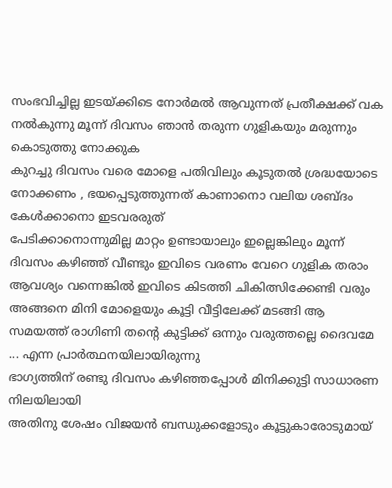സംഭവിച്ചില്ല ഇടയ്ക്കിടെ നോർമൽ ആവുന്നത് പ്രതീക്ഷക്ക് വക നൽകുന്നു മൂന്ന് ദിവസം ഞാൻ തരുന്ന ഗുളികയും മരുന്നും കൊടുത്തു നോക്കുക
കുറച്ചു ദിവസം വരെ മോളെ പതിവിലും കൂടുതൽ ശ്രദ്ധയോടെ നോക്കണം , ഭയപ്പെടുത്തുന്നത് കാണാനൊ വലിയ ശബ്ദം കേൾക്കാനൊ ഇടവരരുത്
പേടിക്കാനൊന്നുമില്ല മാറ്റം ഉണ്ടായാലും ഇല്ലെങ്കിലും മൂന്ന് ദിവസം കഴിഞ്ഞ് വീണ്ടും ഇവിടെ വരണം വേറെ ഗുളിക തരാം ആവശ്യം വന്നെങ്കിൽ ഇവിടെ കിടത്തി ചികിത്സിക്കേണ്ടി വരും
അങ്ങനെ മിനി മോളെയും കൂട്ടി വീട്ടിലേക്ക് മടങ്ങി ആ സമയത്ത് രാഗിണി തന്റെ കുട്ടിക്ക് ഒന്നും വരുത്തല്ലെ ദൈവമേ ... എന്ന പ്രാർത്ഥനയിലായിരുന്നു
ഭാഗ്യത്തിന് രണ്ടു ദിവസം കഴിഞ്ഞപ്പോൾ മിനിക്കുട്ടി സാധാരണ നിലയിലായി
അതിനു ശേഷം വിജയൻ ബന്ധുക്കളോടും കൂട്ടുകാരോടുമായ്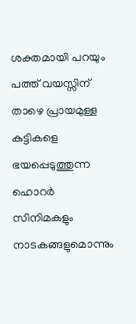ശക്തമായി പറയും പത്ത് വയസ്സിന് താഴെ പ്രായമുള്ള കുട്ടികളെ ഭയപ്പെടുത്തുന്ന ഹൊറർ സിനിമകളും നാടകങ്ങളുമൊന്നും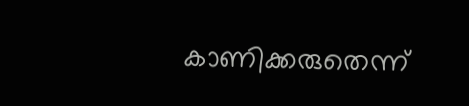കാണിക്കരുതെന്ന്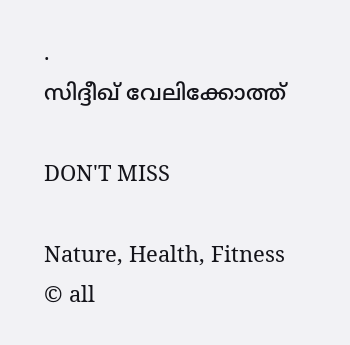.
സിദ്ദീഖ് വേലിക്കോത്ത്

DON'T MISS

Nature, Health, Fitness
© all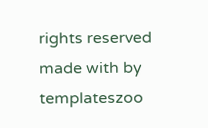rights reserved
made with by templateszoo